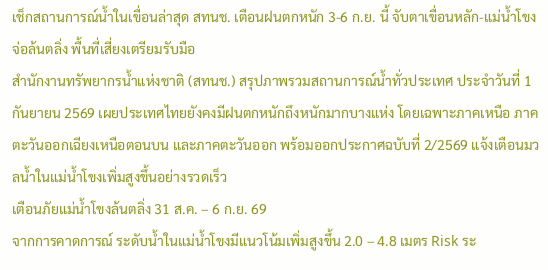เช็กสถานการณ์น้ำในเขื่อนล่าสุด สทนช. เตือนฝนตกหนัก 3-6 ก.ย. นี้ จับตาเขื่อนหลัก-แม่น้ำโขงจ่อล้นตลิ่ง พื้นที่เสี่ยงเตรียมรับมือ
สำนักงานทรัพยากรน้ำแห่งชาติ (สทนช.) สรุปภาพรวมสถานการณ์น้ำทั่วประเทศ ประจำวันที่ 1 กันยายน 2569 เผยประเทศไทยยังคงมีฝนตกหนักถึงหนักมากบางแห่ง โดยเฉพาะภาคเหนือ ภาคตะวันออกเฉียงเหนือตอนบน และภาคตะวันออก พร้อมออกประกาศฉบับที่ 2/2569 แจ้งเตือนมวลน้ำในแม่น้ำโขงเพิ่มสูงขึ้นอย่างรวดเร็ว
เตือนภัยแม่น้ำโขงล้นตลิ่ง 31 ส.ค. – 6 ก.ย. 69
จากการคาดการณ์ ระดับน้ำในแม่น้ำโขงมีแนวโน้มเพิ่มสูงขึ้น 2.0 – 4.8 เมตร Risk ระ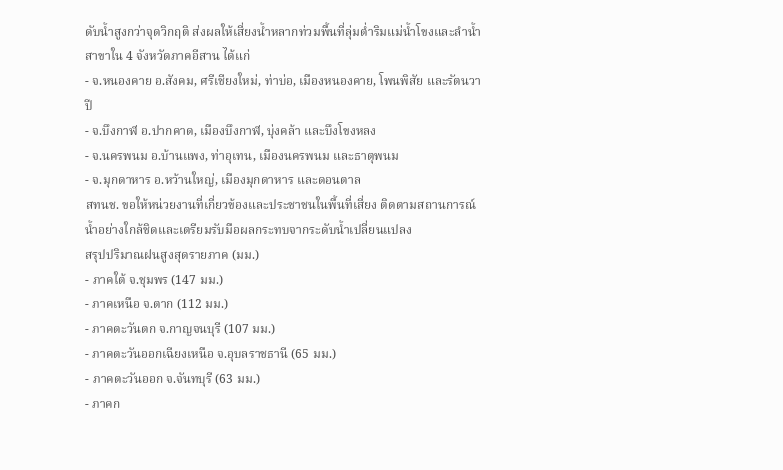ดับน้ำสูงกว่าจุดวิกฤติ ส่งผลให้เสี่ยงน้ำหลากท่วมพื้นที่ลุ่มต่ำริมแม่น้ำโขงและลำน้ำสาขาใน 4 จังหวัดภาคอีสาน ได้แก่
- จ.หนองคาย อ.สังคม, ศรีเชียงใหม่, ท่าบ่อ, เมืองหนองคาย, โพนพิสัย และรัตนวาปี
- จ.บึงกาฬ อ.ปากคาด, เมืองบึงกาฬ, บุ่งคล้า และบึงโขงหลง
- จ.นครพนม อ.บ้านแพง, ท่าอุเทน, เมืองนครพนม และธาตุพนม
- จ.มุกดาหาร อ.หว้านใหญ่, เมืองมุกดาหาร และดอนตาล
สทนช. ขอให้หน่วยงานที่เกี่ยวข้องและประชาชนในพื้นที่เสี่ยง ติดตามสถานการณ์น้ำอย่างใกล้ชิดและเตรียมรับมือผลกระทบจากระดับน้ำเปลี่ยนแปลง
สรุปปริมาณฝนสูงสุดรายภาค (มม.)
- ภาคใต้ จ.ชุมพร (147 มม.)
- ภาคเหนือ จ.ตาก (112 มม.)
- ภาคตะวันตก จ.กาญจนบุรี (107 มม.)
- ภาคตะวันออกเฉียงเหนือ จ.อุบลราชธานี (65 มม.)
- ภาคตะวันออก จ.จันทบุรี (63 มม.)
- ภาคก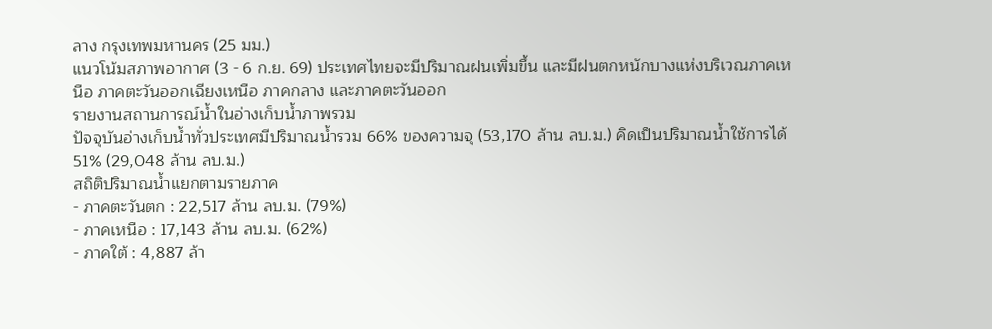ลาง กรุงเทพมหานคร (25 มม.)
แนวโน้มสภาพอากาศ (3 - 6 ก.ย. 69) ประเทศไทยจะมีปริมาณฝนเพิ่มขึ้น และมีฝนตกหนักบางแห่งบริเวณภาคเหนือ ภาคตะวันออกเฉียงเหนือ ภาคกลาง และภาคตะวันออก
รายงานสถานการณ์น้ำในอ่างเก็บน้ำภาพรวม
ปัจจุบันอ่างเก็บน้ำทั่วประเทศมีปริมาณน้ำรวม 66% ของความจุ (53,170 ล้าน ลบ.ม.) คิดเป็นปริมาณน้ำใช้การได้ 51% (29,048 ล้าน ลบ.ม.)
สถิติปริมาณน้ำแยกตามรายภาค
- ภาคตะวันตก : 22,517 ล้าน ลบ.ม. (79%)
- ภาคเหนือ : 17,143 ล้าน ลบ.ม. (62%)
- ภาคใต้ : 4,887 ล้า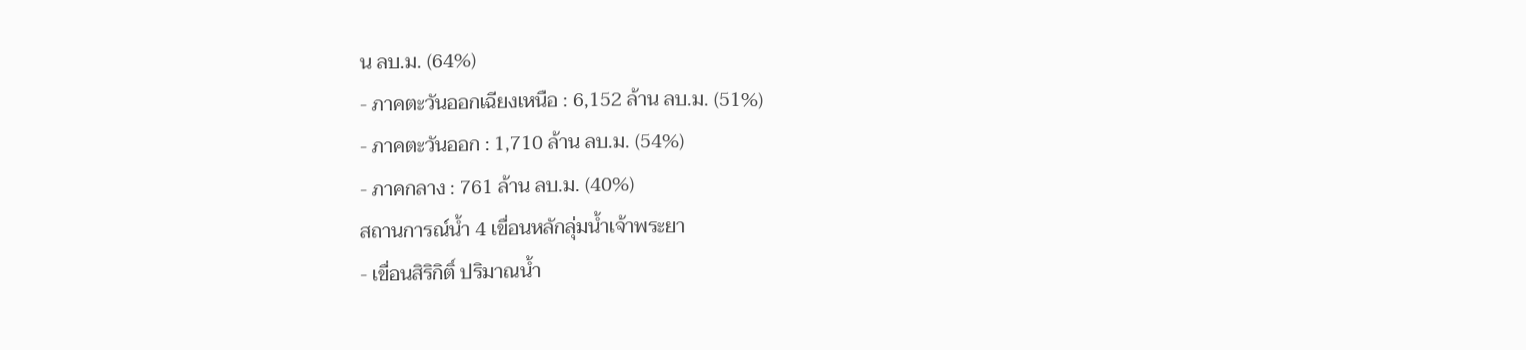น ลบ.ม. (64%)
- ภาคตะวันออกเฉียงเหนือ : 6,152 ล้าน ลบ.ม. (51%)
- ภาคตะวันออก : 1,710 ล้าน ลบ.ม. (54%)
- ภาคกลาง : 761 ล้าน ลบ.ม. (40%)
สถานการณ์น้ำ 4 เขื่อนหลักลุ่มน้ำเจ้าพระยา
- เขื่อนสิริกิติ์ ปริมาณน้ำ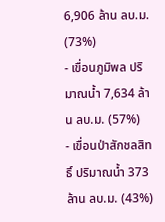6,906 ล้าน ลบ.ม. (73%)
- เขื่อนภูมิพล ปริมาณน้ำ 7,634 ล้าน ลบ.ม. (57%)
- เขื่อนป่าสักชลสิทธิ์ ปริมาณน้ำ 373 ล้าน ลบ.ม. (43%)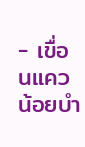- เขื่อนแควน้อยบำ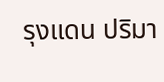รุงแดน ปริมา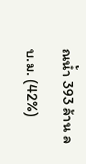ณน้ำ 393 ล้าน ลบ.ม. (42%)